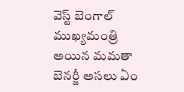వెస్ట్ బెంగాల్ ముఖ్యమంత్రి అయిన మమతా బెనర్జీ అసలు ఏం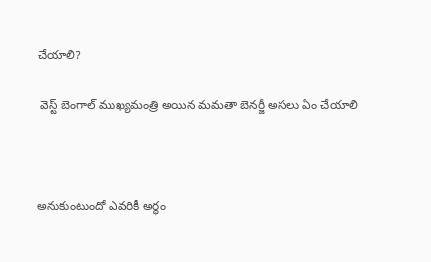చేయాలి?

 వెస్ట్ బెంగాల్ ముఖ్యమంత్రి అయిన మమతా బెనర్జీ అసలు ఏం చేయాలి



అనుకుంటుందో ఎవరికీ అర్థం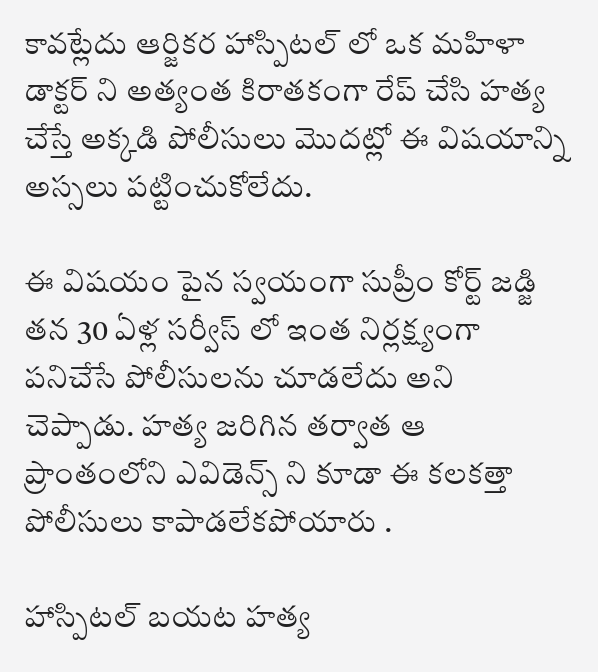కావట్లేదు ఆర్జికర హాస్పిటల్ లో ఒక మహిళా డాక్టర్ ని అత్యంత కిరాతకంగా రేప్ చేసి హత్య చేస్తే అక్కడి పోలీసులు మొదట్లో ఈ విషయాన్ని అస్సలు పట్టించుకోలేదు.

ఈ విషయం పైన స్వయంగా సుప్రీం కోర్ట్ జడ్జి తన 30 ఏళ్ల సర్వీస్ లో ఇంత నిర్లక్ష్యంగా పనిచేసే పోలీసులను చూడలేదు అని చెప్పాడు. హత్య జరిగిన తర్వాత ఆ ప్రాంతంలోని ఎవిడెన్స్ ని కూడా ఈ కలకత్తా పోలీసులు కాపాడలేకపోయారు .

హాస్పిటల్ బయట హత్య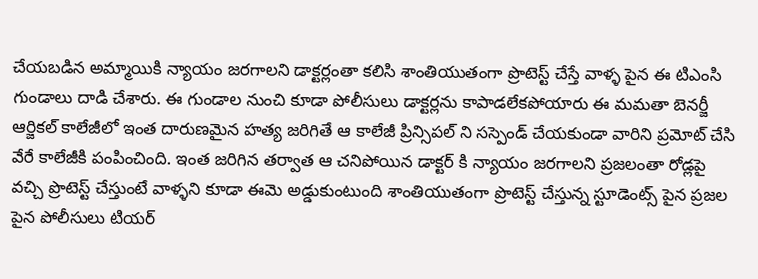చేయబడిన అమ్మాయికి న్యాయం జరగాలని డాక్టర్లంతా కలిసి శాంతియుతంగా ప్రొటెస్ట్ చేస్తే వాళ్ళ పైన ఈ టిఎంసి గుండాలు దాడి చేశారు. ఈ గుండాల నుంచి కూడా పోలీసులు డాక్టర్లను కాపాడలేకపోయారు ఈ మమతా బెనర్జీ ఆర్జికల్ కాలేజీలో ఇంత దారుణమైన హత్య జరిగితే ఆ కాలేజీ ప్రిన్సిపల్ ని సస్పెండ్ చేయకుండా వారిని ప్రమోట్ చేసి వేరే కాలేజీకి పంపించింది. ఇంత జరిగిన తర్వాత ఆ చనిపోయిన డాక్టర్ కి న్యాయం జరగాలని ప్రజలంతా రోడ్లపై వచ్చి ప్రొటెస్ట్ చేస్తుంటే వాళ్ళని కూడా ఈమె అడ్డుకుంటుంది శాంతియుతంగా ప్రొటెస్ట్ చేస్తున్న స్టూడెంట్స్ పైన ప్రజల పైన పోలీసులు టియర్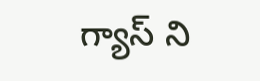గ్యాస్ ని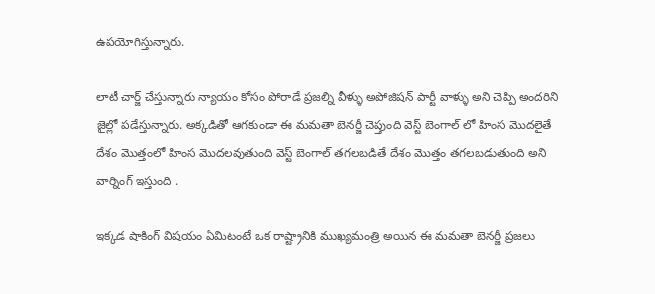ఉపయోగిస్తున్నారు.

లాటీ చార్జ్ చేస్తున్నారు న్యాయం కోసం పోరాడే ప్రజల్ని వీళ్ళు అపోజిషన్ పార్టీ వాళ్ళు అని చెప్పి అందరిని జైల్లో పడేస్తున్నారు. అక్కడితో ఆగకుండా ఈ మమతా బెనర్జీ చెప్తుంది వెస్ట్ బెంగాల్ లో హింస మొదలైతే దేశం మొత్తంలో హింస మొదలవుతుంది వెస్ట్ బెంగాల్ తగలబడితే దేశం మొత్తం తగలబడుతుంది అని వార్నింగ్ ఇస్తుంది .

ఇక్కడ షాకింగ్ విషయం ఏమిటంటే ఒక రాష్ట్రానికి ముఖ్యమంత్రి అయిన ఈ మమతా బెనర్జీ ప్రజలు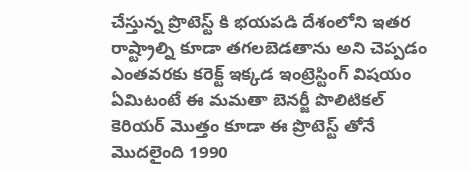చేస్తున్న ప్రొటెస్ట్ కి భయపడి దేశంలోని ఇతర రాష్ట్రాల్ని కూడా తగలబెడతాను అని చెప్పడం ఎంతవరకు కరెక్ట్ ఇక్కడ ఇంట్రెస్టింగ్ విషయం ఏమిటంటే ఈ మమతా బెనర్జీ పొలిటికల్ కెరియర్ మొత్తం కూడా ఈ ప్రొటెస్ట్ తోనే మొదలైంది 1990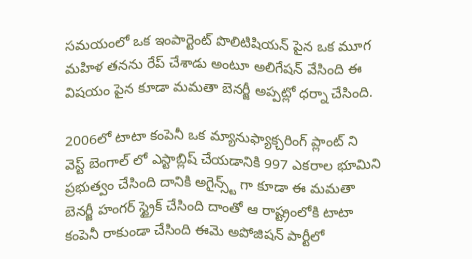సమయంలో ఒక ఇంపార్టెంట్ పొలిటిషియన్ పైన ఒక మూగ మహిళ తనను రేప్ చేశాడు అంటూ అలిగేషన్ వేసింది ఈ విషయం పైన కూడా మమతా బెనర్జీ అప్పట్లో ధర్నా చేసింది.

2006లో టాటా కంపెనీ ఒక మ్యానుఫ్యాక్చరింగ్ ప్లాంట్ ని వెస్ట్ బెంగాల్ లో ఎస్టాబ్లిష్ చేయడానికి 997 ఎకరాల భూమిని ప్రభుత్వం చేసింది దానికి అగైన్స్ట్ గా కూడా ఈ మమతా బెనర్జీ హంగర్ స్ట్రైక్ చేసింది దాంతో ఆ రాష్ట్రంలోకి టాటా కంపెనీ రాకుండా చేసింది ఈమె అపోజిషన్ పార్టీలో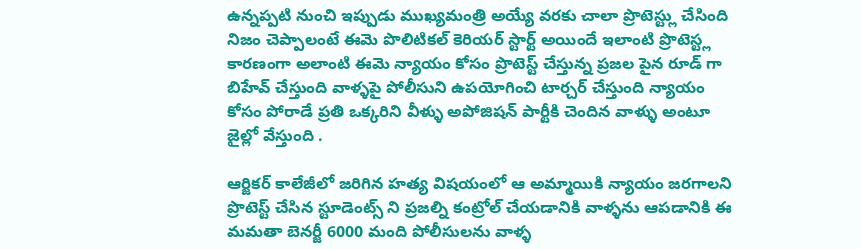ఉన్నప్పటి నుంచి ఇప్పుడు ముఖ్యమంత్రి అయ్యే వరకు చాలా ప్రొటెస్ట్లు చేసింది నిజం చెప్పాలంటే ఈమె పొలిటికల్ కెరియర్ స్టార్ట్ అయిందే ఇలాంటి ప్రొటెస్ట్ల కారణంగా అలాంటి ఈమె న్యాయం కోసం ప్రొటెస్ట్ చేస్తున్న ప్రజల పైన రూడ్ గా బిహేవ్ చేస్తుంది వాళ్ళపై పోలీసుని ఉపయోగించి టార్చర్ చేస్తుంది న్యాయం కోసం పోరాడే ప్రతి ఒక్కరిని వీళ్ళు అపోజిషన్ పార్టీకి చెందిన వాళ్ళు అంటూ జైల్లో వేస్తుంది .

ఆర్జికర్ కాలేజీలో జరిగిన హత్య విషయంలో ఆ అమ్మాయికి న్యాయం జరగాలని ప్రొటెస్ట్ చేసిన స్టూడెంట్స్ ని ప్రజల్ని కంట్రోల్ చేయడానికి వాళ్ళను ఆపడానికి ఈ మమతా బెనర్జీ 6000 మంది పోలీసులను వాళ్ళ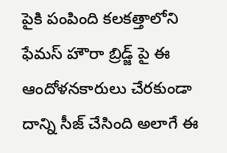పైకి పంపింది కలకత్తాలోని ఫేమస్ హౌరా బ్రిడ్జ్ పై ఈ ఆందోళనకారులు చేరకుండా దాన్ని సీజ్ చేసింది అలాగే ఈ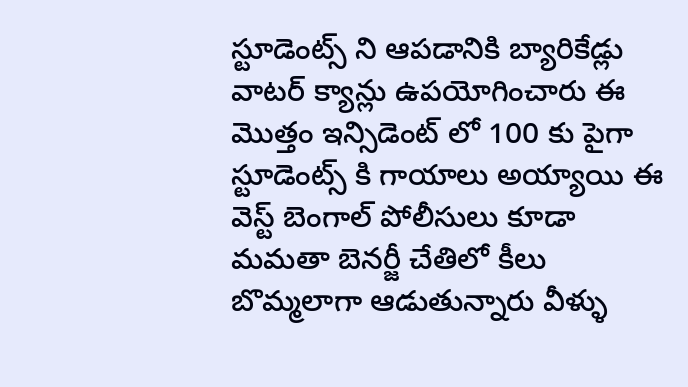స్టూడెంట్స్ ని ఆపడానికి బ్యారికేడ్లు వాటర్ క్యాన్లు ఉపయోగించారు ఈ మొత్తం ఇన్సిడెంట్ లో 100 కు పైగా స్టూడెంట్స్ కి గాయాలు అయ్యాయి ఈ వెస్ట్ బెంగాల్ పోలీసులు కూడా మమతా బెనర్జీ చేతిలో కీలు బొమ్మలాగా ఆడుతున్నారు వీళ్ళు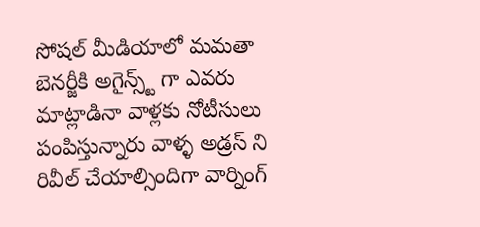సోషల్ మీడియాలో మమతా బెనర్జీకి అగైన్స్ట్ గా ఎవరు మాట్లాడినా వాళ్లకు నోటీసులు పంపిస్తున్నారు వాళ్ళ అడ్రస్ ని రివీల్ చేయాల్సిందిగా వార్నింగ్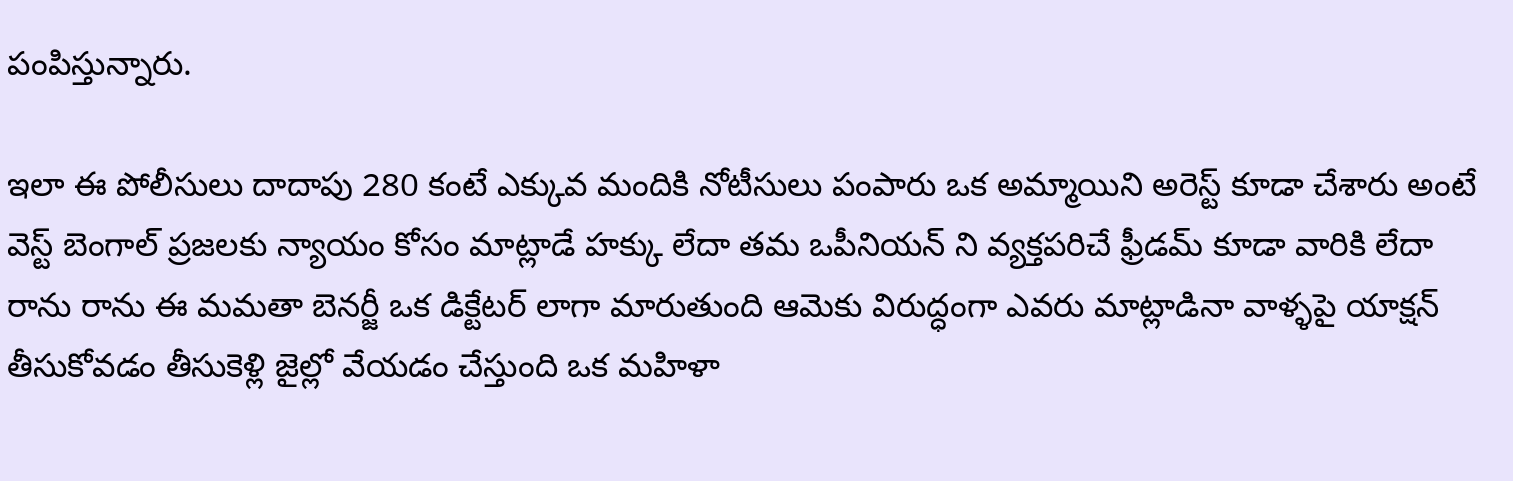పంపిస్తున్నారు.

ఇలా ఈ పోలీసులు దాదాపు 280 కంటే ఎక్కువ మందికి నోటీసులు పంపారు ఒక అమ్మాయిని అరెస్ట్ కూడా చేశారు అంటే వెస్ట్ బెంగాల్ ప్రజలకు న్యాయం కోసం మాట్లాడే హక్కు లేదా తమ ఒపీనియన్ ని వ్యక్తపరిచే ఫ్రీడమ్ కూడా వారికి లేదా రాను రాను ఈ మమతా బెనర్జీ ఒక డిక్టేటర్ లాగా మారుతుంది ఆమెకు విరుద్ధంగా ఎవరు మాట్లాడినా వాళ్ళపై యాక్షన్ తీసుకోవడం తీసుకెళ్లి జైల్లో వేయడం చేస్తుంది ఒక మహిళా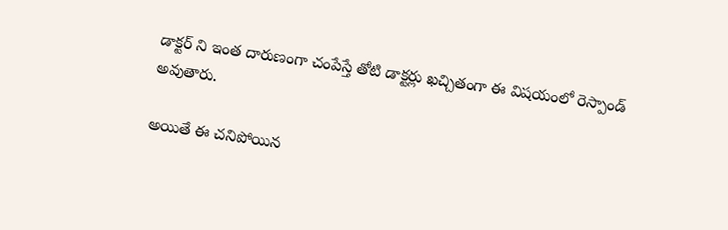డాక్టర్ ని ఇంత దారుణంగా చంపేస్తే తోటి డాక్టర్లు ఖచ్చితంగా ఈ విషయంలో రెస్పాండ్ అవుతారు.

అయితే ఈ చనిపోయిన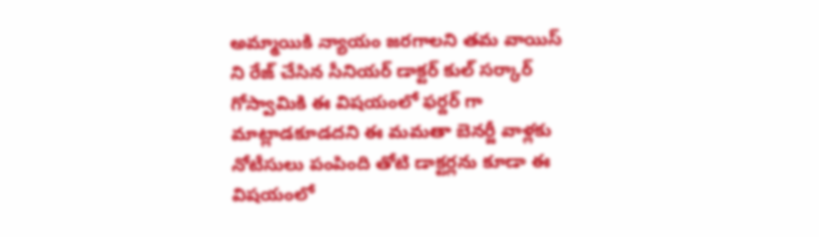అమ్మాయికి న్యాయం జరగాలని తమ వాయిస్ ని రేజ్ చేసిన సీనియర్ డాక్టర్ కుల్ సర్కార్ గోస్వామికి ఈ విషయంలో ఫర్దర్ గా మాట్లాడకూడదని ఈ మమతా బెనర్జీ వాళ్లకు నోటీసులు పంపింది తోటి డాక్టర్లను కూడా ఈ విషయంలో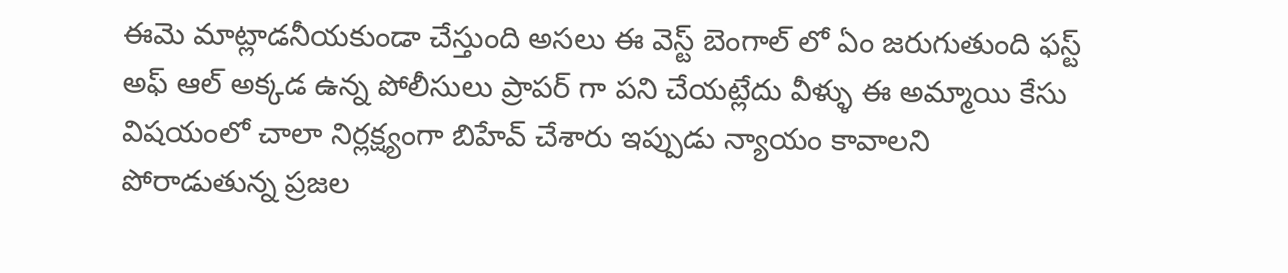ఈమె మాట్లాడనీయకుండా చేస్తుంది అసలు ఈ వెస్ట్ బెంగాల్ లో ఏం జరుగుతుంది ఫస్ట్ అఫ్ ఆల్ అక్కడ ఉన్న పోలీసులు ప్రాపర్ గా పని చేయట్లేదు వీళ్ళు ఈ అమ్మాయి కేసు విషయంలో చాలా నిర్లక్ష్యంగా బిహేవ్ చేశారు ఇప్పుడు న్యాయం కావాలని పోరాడుతున్న ప్రజల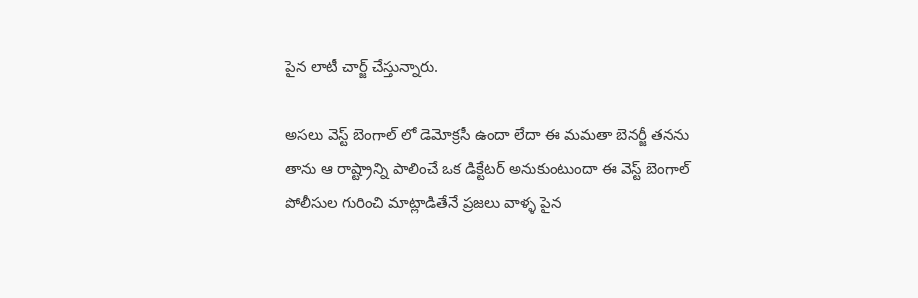పైన లాటీ చార్జ్ చేస్తున్నారు.

అసలు వెస్ట్ బెంగాల్ లో డెమోక్రసీ ఉందా లేదా ఈ మమతా బెనర్జీ తనను తాను ఆ రాష్ట్రాన్ని పాలించే ఒక డిక్టేటర్ అనుకుంటుందా ఈ వెస్ట్ బెంగాల్ పోలీసుల గురించి మాట్లాడితేనే ప్రజలు వాళ్ళ పైన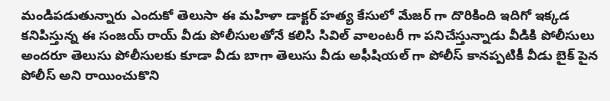మండిపడుతున్నారు ఎందుకో తెలుసా ఈ మహిళా డాక్టర్ హత్య కేసులో మేజర్ గా దొరికింది ఇదిగో ఇక్కడ కనిపిస్తున్న ఈ సంజయ్ రాయ్ వీడు పోలీసులతోనే కలిసి సివిల్ వాలంటరీ గా పనిచేస్తున్నాడు వీడికి పోలీసులు అందరూ తెలుసు పోలీసులకు కూడా వీడు బాగా తెలుసు వీడు అఫీషియల్ గా పోలీస్ కానప్పటికీ వీడు బైక్ పైన పోలీస్ అని రాయించుకొని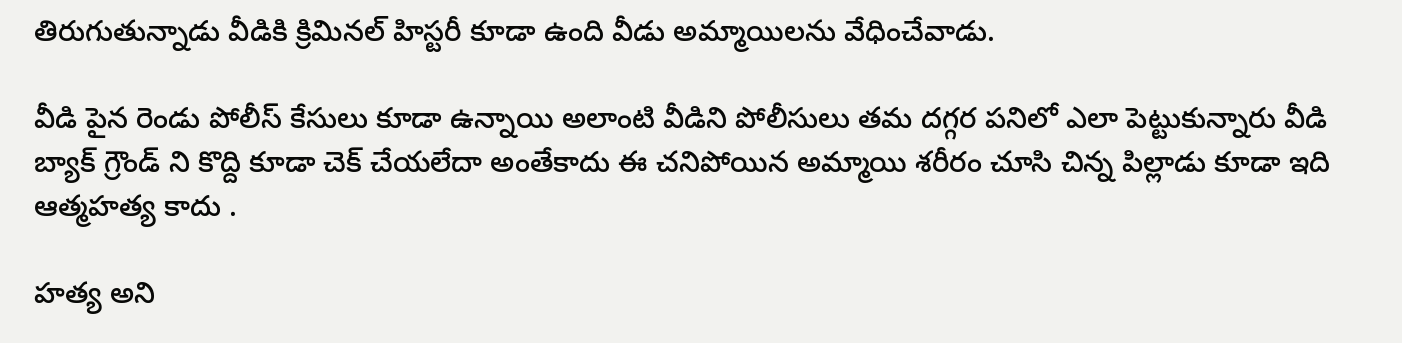తిరుగుతున్నాడు వీడికి క్రిమినల్ హిస్టరీ కూడా ఉంది వీడు అమ్మాయిలను వేధించేవాడు.

వీడి పైన రెండు పోలీస్ కేసులు కూడా ఉన్నాయి అలాంటి వీడిని పోలీసులు తమ దగ్గర పనిలో ఎలా పెట్టుకున్నారు వీడి బ్యాక్ గ్రౌండ్ ని కొద్ది కూడా చెక్ చేయలేదా అంతేకాదు ఈ చనిపోయిన అమ్మాయి శరీరం చూసి చిన్న పిల్లాడు కూడా ఇది ఆత్మహత్య కాదు .

హత్య అని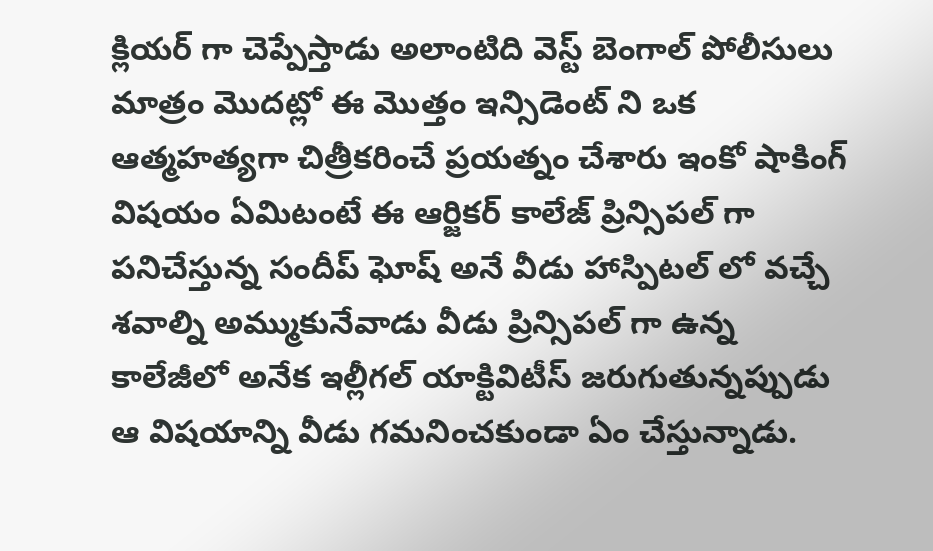క్లియర్ గా చెప్పేస్తాడు అలాంటిది వెస్ట్ బెంగాల్ పోలీసులు మాత్రం మొదట్లో ఈ మొత్తం ఇన్సిడెంట్ ని ఒక ఆత్మహత్యగా చిత్రీకరించే ప్రయత్నం చేశారు ఇంకో షాకింగ్ విషయం ఏమిటంటే ఈ ఆర్జికర్ కాలేజ్ ప్రిన్సిపల్ గా పనిచేస్తున్న సందీప్ ఘోష్ అనే వీడు హాస్పిటల్ లో వచ్చే శవాల్ని అమ్ముకునేవాడు వీడు ప్రిన్సిపల్ గా ఉన్న కాలేజీలో అనేక ఇల్లీగల్ యాక్టివిటీస్ జరుగుతున్నప్పుడు ఆ విషయాన్ని వీడు గమనించకుండా ఏం చేస్తున్నాడు.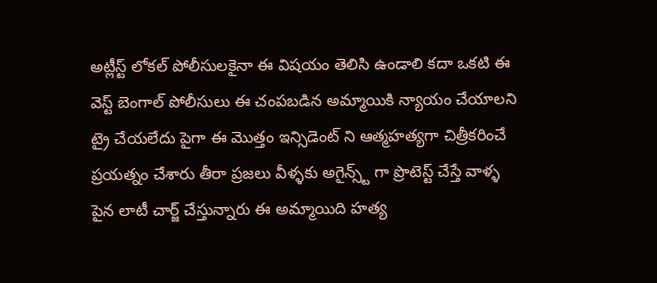అట్లీస్ట్ లోకల్ పోలీసులకైనా ఈ విషయం తెలిసి ఉండాలి కదా ఒకటి ఈ వెస్ట్ బెంగాల్ పోలీసులు ఈ చంపబడిన అమ్మాయికి న్యాయం చేయాలని ట్రై చేయలేదు పైగా ఈ మొత్తం ఇన్సిడెంట్ ని ఆత్మహత్యగా చిత్రీకరించే ప్రయత్నం చేశారు తీరా ప్రజలు వీళ్ళకు అగైన్స్ట్ గా ప్రొటెస్ట్ చేస్తే వాళ్ళ పైన లాటీ చార్జ్ చేస్తున్నారు ఈ అమ్మాయిది హత్య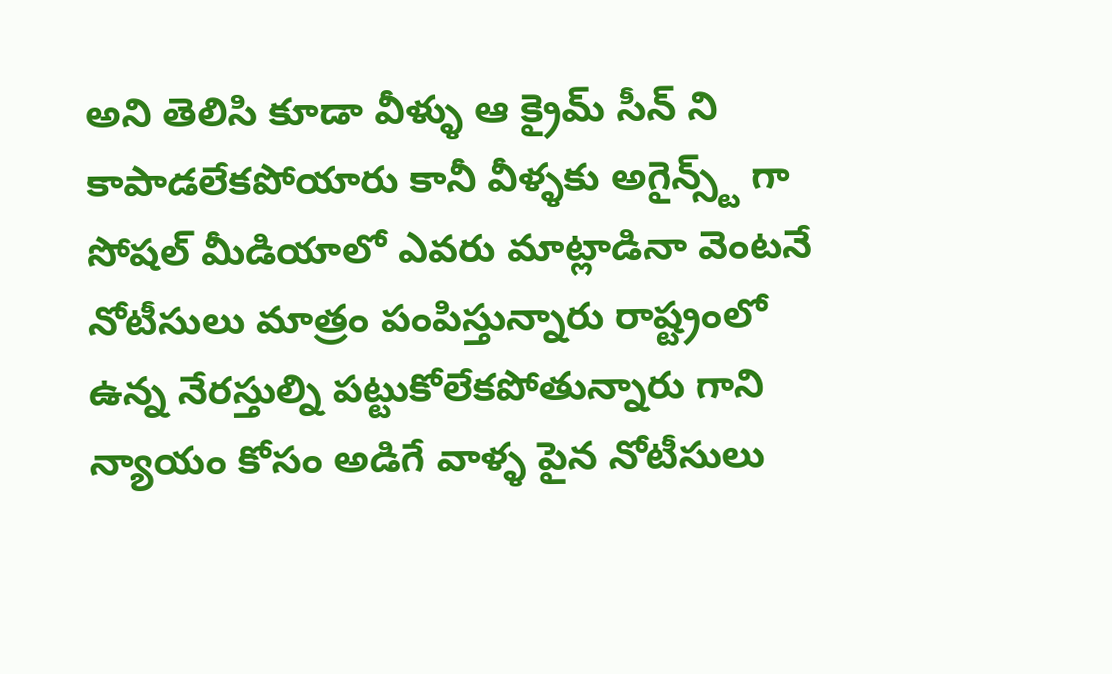అని తెలిసి కూడా వీళ్ళు ఆ క్రైమ్ సీన్ ని కాపాడలేకపోయారు కానీ వీళ్ళకు అగైన్స్ట్ గా సోషల్ మీడియాలో ఎవరు మాట్లాడినా వెంటనే నోటీసులు మాత్రం పంపిస్తున్నారు రాష్ట్రంలో ఉన్న నేరస్తుల్ని పట్టుకోలేకపోతున్నారు గాని న్యాయం కోసం అడిగే వాళ్ళ పైన నోటీసులు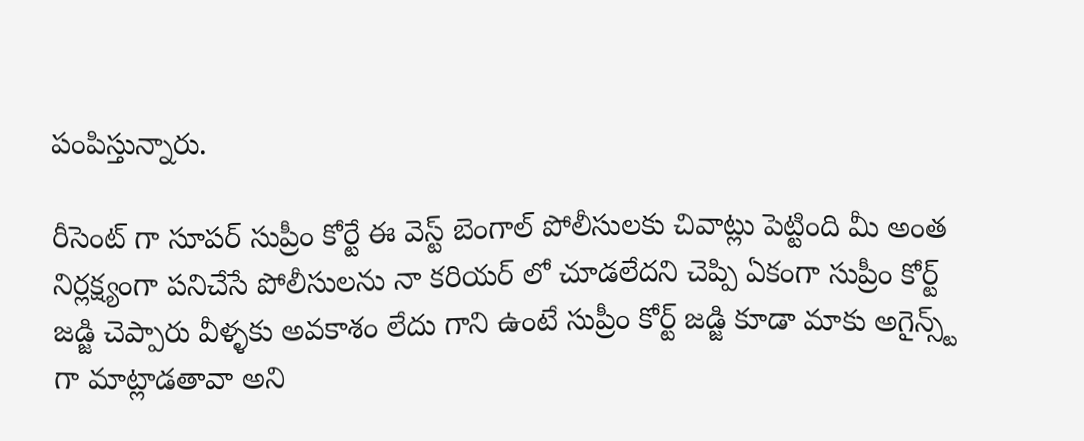పంపిస్తున్నారు.

రీసెంట్ గా సూపర్ సుప్రీం కోర్టే ఈ వెస్ట్ బెంగాల్ పోలీసులకు చివాట్లు పెట్టింది మీ అంత నిర్లక్ష్యంగా పనిచేసే పోలీసులను నా కరియర్ లో చూడలేదని చెప్పి ఏకంగా సుప్రీం కోర్ట్ జడ్జి చెప్పారు వీళ్ళకు అవకాశం లేదు గాని ఉంటే సుప్రీం కోర్ట్ జడ్జి కూడా మాకు అగైన్స్ట్ గా మాట్లాడతావా అని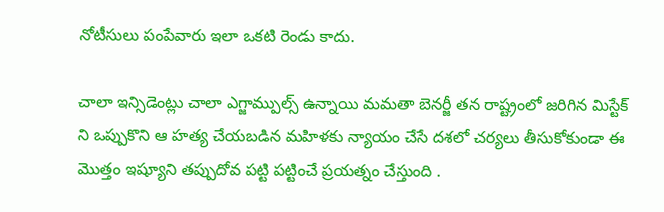నోటీసులు పంపేవారు ఇలా ఒకటి రెండు కాదు.

చాలా ఇన్సిడెంట్లు చాలా ఎగ్జామ్పుల్స్ ఉన్నాయి మమతా బెనర్జీ తన రాష్ట్రంలో జరిగిన మిస్టేక్ ని ఒప్పుకొని ఆ హత్య చేయబడిన మహిళకు న్యాయం చేసే దశలో చర్యలు తీసుకోకుండా ఈ మొత్తం ఇష్యూని తప్పుదోవ పట్టి పట్టించే ప్రయత్నం చేస్తుంది .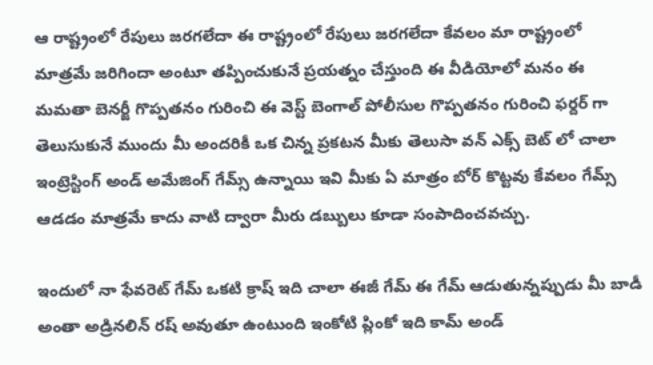ఆ రాష్ట్రంలో రేపులు జరగలేదా ఈ రాష్ట్రంలో రేపులు జరగలేదా కేవలం మా రాష్ట్రంలో మాత్రమే జరిగిందా అంటూ తప్పించుకునే ప్రయత్నం చేస్తుంది ఈ వీడియోలో మనం ఈ మమతా బెనర్జీ గొప్పతనం గురించి ఈ వెస్ట్ బెంగాల్ పోలీసుల గొప్పతనం గురించి ఫర్దర్ గా తెలుసుకునే ముందు మీ అందరికీ ఒక చిన్న ప్రకటన మీకు తెలుసా వన్ ఎక్స్ బెట్ లో చాలా ఇంట్రెస్టింగ్ అండ్ అమేజింగ్ గేమ్స్ ఉన్నాయి ఇవి మీకు ఏ మాత్రం బోర్ కొట్టవు కేవలం గేమ్స్ ఆడడం మాత్రమే కాదు వాటి ద్వారా మీరు డబ్బులు కూడా సంపాదించవచ్చు.

ఇందులో నా ఫేవరెట్ గేమ్ ఒకటి క్రాష్ ఇది చాలా ఈజీ గేమ్ ఈ గేమ్ ఆడుతున్నప్పుడు మీ బాడీ అంతా అడ్రినలిన్ రష్ అవుతూ ఉంటుంది ఇంకోటి ప్లింకో ఇది కామ్ అండ్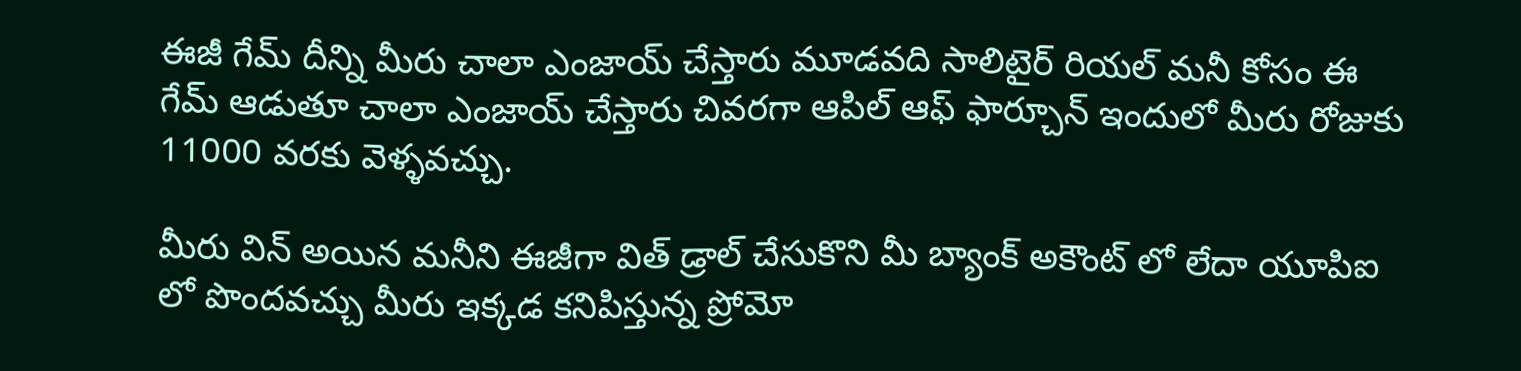ఈజీ గేమ్ దీన్ని మీరు చాలా ఎంజాయ్ చేస్తారు మూడవది సాలిటైర్ రియల్ మనీ కోసం ఈ గేమ్ ఆడుతూ చాలా ఎంజాయ్ చేస్తారు చివరగా ఆపిల్ ఆఫ్ ఫార్చూన్ ఇందులో మీరు రోజుకు 11000 వరకు వెళ్ళవచ్చు.

మీరు విన్ అయిన మనీని ఈజీగా విత్ డ్రాల్ చేసుకొని మీ బ్యాంక్ అకౌంట్ లో లేదా యూపిఐ లో పొందవచ్చు మీరు ఇక్కడ కనిపిస్తున్న ప్రోమో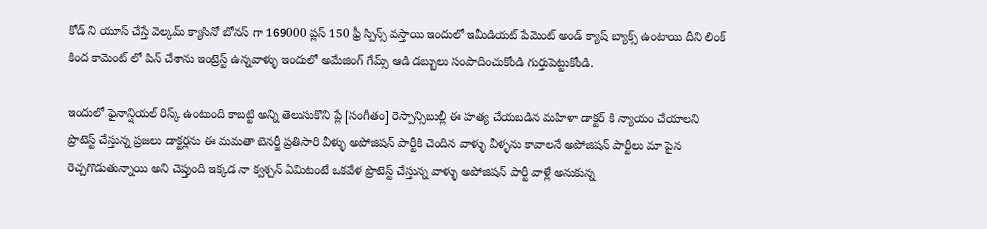కోడ్ ని యూస్ చేస్తే వెల్కమ్ క్యాసినో బోనస్ గా 169000 ప్లస్ 150 ఫ్రీ స్పిన్స్ వస్తాయి ఇందులో ఇమీడియట్ పేమెంట్ అండ్ క్యాష్ బ్యాక్స్ ఉంటాయి దీని లింక్ కింద కామెంట్ లో పిన్ చేశాను ఇంట్రెస్ట్ ఉన్నవాళ్ళు ఇందులో అమేజింగ్ గేమ్స్ ఆడి డబ్బులు సంపాదించుకోండి గుర్తుపెట్టుకోండి.

ఇందులో ఫైనాన్షియల్ రిస్క్ ఉంటుంది కాబట్టి అన్ని తెలుసుకొని ప్లే [సంగీతం] రెస్పాన్సిబుల్లీ ఈ హత్య చేయబడిన మహిళా డాక్టర్ కి న్యాయం చేయాలని ప్రొటెస్ట్ చేస్తున్న ప్రజలు డాక్టర్లను ఈ మమతా బెనర్జీ ప్రతిసారి వీళ్ళు అపోజిషన్ పార్టీకి చెందిన వాళ్ళు వీళ్ళను కావాలనే అపోజిషన్ పార్టీలు మా పైన రెచ్చగొడుతున్నాయి అని చెప్తుంది ఇక్కడ నా క్వశ్చన్ ఏమిటంటే ఒకవేళ ప్రొటెస్ట్ చేస్తున్న వాళ్ళు అపోజిషన్ పార్టీ వాళ్లే అనుకున్న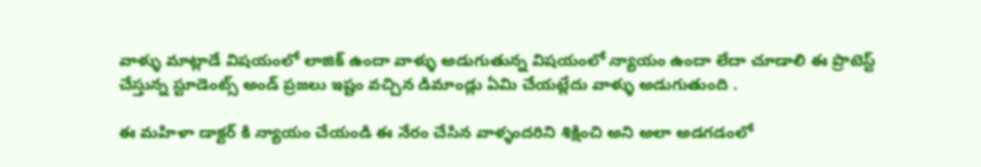వాళ్ళు మాట్లాడే విషయంలో లాజిక్ ఉందా వాళ్ళు అడుగుతున్న విషయంలో న్యాయం ఉందా లేదా చూడాలి ఈ ప్రొటెస్ట్ చేస్తున్న స్టూడెంట్స్ అండ్ ప్రజలు ఇష్టం వచ్చిన డిమాండ్లు ఏమి చేయట్లేదు వాళ్ళు అడుగుతుంది .

ఈ మహిళా డాక్టర్ కి న్యాయం చేయండి ఈ నేరం చేసిన వాళ్ళందరిని శిక్షించి అని అలా అడగడంలో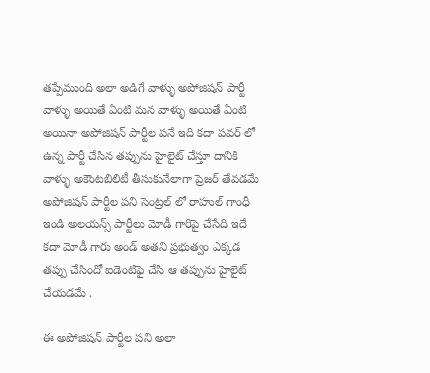తప్పేముంది అలా అడిగే వాళ్ళు అపోజిషన్ పార్టీ వాళ్ళు అయితే ఏంటి మన వాళ్ళు అయితే ఏంటి అయినా అపోజిషన్ పార్టీల పనే ఇది కదా పవర్ లో ఉన్న పార్టీ చేసిన తప్పును హైలైట్ చేస్తూ దానికి వాళ్ళు అకౌంటబిలిటీ తీసుకునేలాగా ప్రెజర్ తేవడమే అపోజిషన్ పార్టీల పని సెంట్రల్ లో రాహుల్ గాంధీ ఇండి అలయన్స్ పార్టీలు మోడీ గారిపై చేసేది ఇదే కదా మోడీ గారు అండ్ అతని ప్రభుత్వం ఎక్కడ తప్పు చేసిందో ఐడెంటిఫై చేసి ఆ తప్పును హైలైట్ చేయడమే .

ఈ అపోజిషన్ పార్టీల పని అలా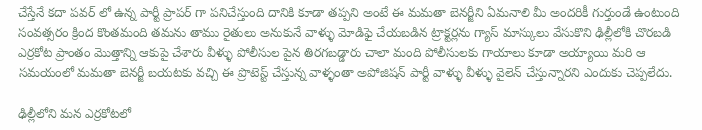చేస్తేనే కదా పవర్ లో ఉన్న పార్టీ ప్రాపర్ గా పనిచేస్తుంది దానికి కూడా తప్పని అంటే ఈ మమతా బెనర్జీని ఏమనాలి మీ అందరికీ గుర్తుండే ఉంటుంది సంవత్సరం క్రింద కొంతమంది తమను తాము రైతులు అనుకునే వాళ్ళు మోడిఫై చేయబడిన ట్రాక్టర్లను గ్యాస్ మాస్కులు వేసుకొని ఢిల్లీలోకి చొరబడి ఎర్రకోట ప్రాంతం మొత్తాన్ని ఆకుపై చేశారు వీళ్ళు పోలీసుల పైన తిరగబడ్డారు చాలా మంది పోలీసులకు గాయాలు కూడా అయ్యాయి మరి ఆ సమయంలో మమతా బెనర్జీ బయటకు వచ్చి ఈ ప్రొటెస్ట్ చేస్తున్న వాళ్ళంతా అపోజిషన్ పార్టీ వాళ్ళు వీళ్ళు వైలెన్ చేస్తున్నారని ఎందుకు చెప్పలేదు.

ఢిల్లీలోని మన ఎర్రకోటలో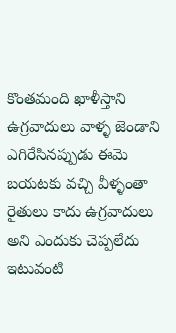కొంతమంది ఖాళీస్తాని ఉగ్రవాదులు వాళ్ళ జెండాని ఎగిరేసినప్పుడు ఈమె బయటకు వచ్చి వీళ్ళంతా రైతులు కాదు ఉగ్రవాదులు అని ఎందుకు చెప్పలేదు ఇటువంటి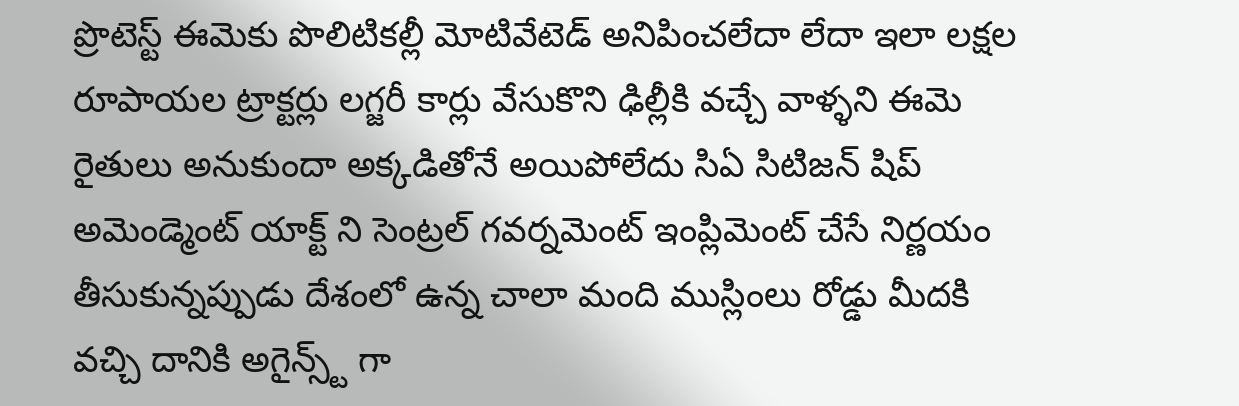ప్రొటెస్ట్ ఈమెకు పొలిటికల్లీ మోటివేటెడ్ అనిపించలేదా లేదా ఇలా లక్షల రూపాయల ట్రాక్టర్లు లగ్జరీ కార్లు వేసుకొని ఢిల్లీకి వచ్చే వాళ్ళని ఈమె రైతులు అనుకుందా అక్కడితోనే అయిపోలేదు సిఏ సిటిజన్ షిప్ అమెండ్మెంట్ యాక్ట్ ని సెంట్రల్ గవర్నమెంట్ ఇంప్లిమెంట్ చేసే నిర్ణయం తీసుకున్నప్పుడు దేశంలో ఉన్న చాలా మంది ముస్లింలు రోడ్డు మీదకి వచ్చి దానికి అగైన్స్ట్ గా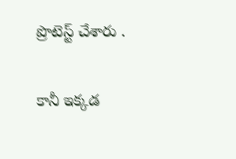ప్రొటెస్ట్ చేశారు .

కానీ ఇక్కడ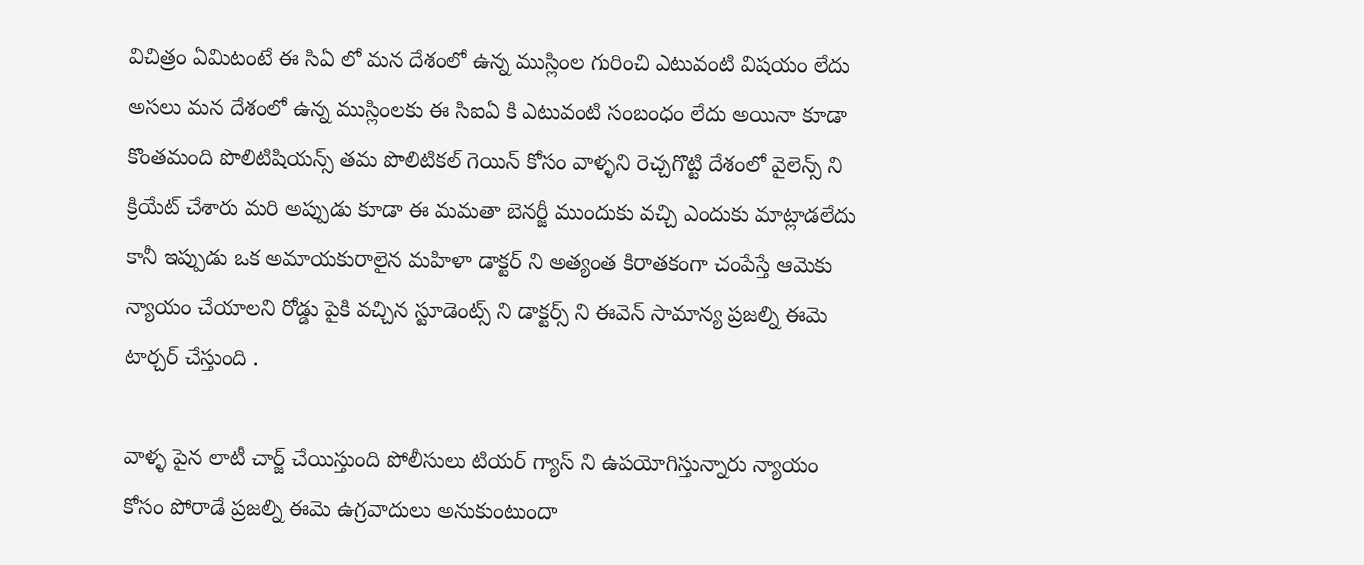విచిత్రం ఏమిటంటే ఈ సిఏ లో మన దేశంలో ఉన్న ముస్లింల గురించి ఎటువంటి విషయం లేదు అసలు మన దేశంలో ఉన్న ముస్లింలకు ఈ సిఐఏ కి ఎటువంటి సంబంధం లేదు అయినా కూడా కొంతమంది పొలిటిషియన్స్ తమ పొలిటికల్ గెయిన్ కోసం వాళ్ళని రెచ్చగొట్టి దేశంలో వైలెన్స్ ని క్రియేట్ చేశారు మరి అప్పుడు కూడా ఈ మమతా బెనర్జీ ముందుకు వచ్చి ఎందుకు మాట్లాడలేదు కానీ ఇప్పుడు ఒక అమాయకురాలైన మహిళా డాక్టర్ ని అత్యంత కిరాతకంగా చంపేస్తే ఆమెకు న్యాయం చేయాలని రోడ్డు పైకి వచ్చిన స్టూడెంట్స్ ని డాక్టర్స్ ని ఈవెన్ సామాన్య ప్రజల్ని ఈమె టార్చర్ చేస్తుంది .

వాళ్ళ పైన లాటీ చార్జ్ చేయిస్తుంది పోలీసులు టియర్ గ్యాస్ ని ఉపయోగిస్తున్నారు న్యాయం కోసం పోరాడే ప్రజల్ని ఈమె ఉగ్రవాదులు అనుకుంటుందా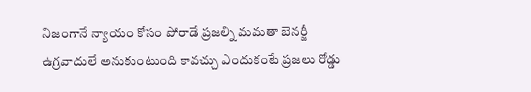నిజంగానే న్యాయం కోసం పోరాడే ప్రజల్ని మమతా బెనర్జీ ఉగ్రవాదులే అనుకుంటుంది కావచ్చు ఎందుకంటే ప్రజలు రోడ్డు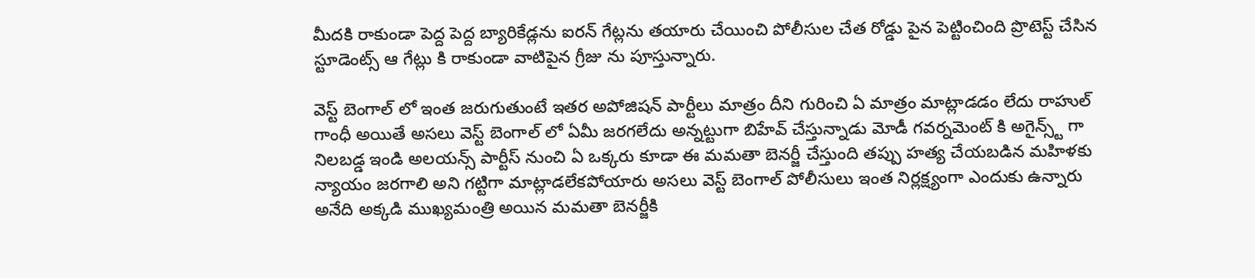మీదకి రాకుండా పెద్ద పెద్ద బ్యారికేడ్లను ఐరన్ గేట్లను తయారు చేయించి పోలీసుల చేత రోడ్డు పైన పెట్టించింది ప్రొటెస్ట్ చేసిన స్టూడెంట్స్ ఆ గేట్లు కి రాకుండా వాటిపైన గ్రీజు ను పూస్తున్నారు.

వెస్ట్ బెంగాల్ లో ఇంత జరుగుతుంటే ఇతర అపోజిషన్ పార్టీలు మాత్రం దీని గురించి ఏ మాత్రం మాట్లాడడం లేదు రాహుల్ గాంధీ అయితే అసలు వెస్ట్ బెంగాల్ లో ఏమీ జరగలేదు అన్నట్టుగా బిహేవ్ చేస్తున్నాడు మోడీ గవర్నమెంట్ కి అగైన్స్ట్ గా నిలబడ్డ ఇండి అలయన్స్ పార్టీస్ నుంచి ఏ ఒక్కరు కూడా ఈ మమతా బెనర్జీ చేస్తుంది తప్పు హత్య చేయబడిన మహిళకు న్యాయం జరగాలి అని గట్టిగా మాట్లాడలేకపోయారు అసలు వెస్ట్ బెంగాల్ పోలీసులు ఇంత నిర్లక్ష్యంగా ఎందుకు ఉన్నారు అనేది అక్కడి ముఖ్యమంత్రి అయిన మమతా బెనర్జీకి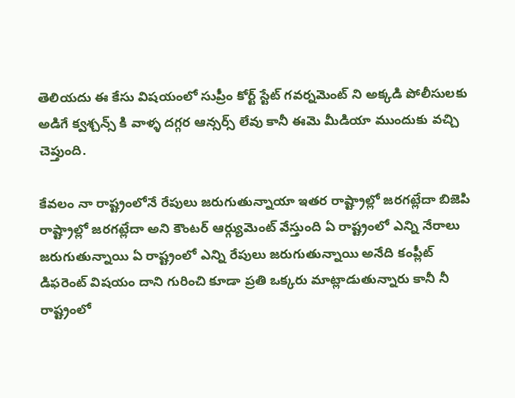తెలియదు ఈ కేసు విషయంలో సుప్రీం కోర్ట్ స్టేట్ గవర్నమెంట్ ని అక్కడి పోలీసులకు అడిగే క్వశ్చన్స్ కి వాళ్ళ దగ్గర ఆన్సర్స్ లేవు కానీ ఈమె మీడియా ముందుకు వచ్చి చెప్తుంది.

కేవలం నా రాష్ట్రంలోనే రేపులు జరుగుతున్నాయా ఇతర రాష్ట్రాల్లో జరగట్లేదా బిజెపి రాష్ట్రాల్లో జరగట్లేదా అని కౌంటర్ ఆర్గ్యుమెంట్ వేస్తుంది ఏ రాష్ట్రంలో ఎన్ని నేరాలు జరుగుతున్నాయి ఏ రాష్ట్రంలో ఎన్ని రేపులు జరుగుతున్నాయి అనేది కంప్లీట్ డిఫరెంట్ విషయం దాని గురించి కూడా ప్రతి ఒక్కరు మాట్లాడుతున్నారు కానీ నీ రాష్ట్రంలో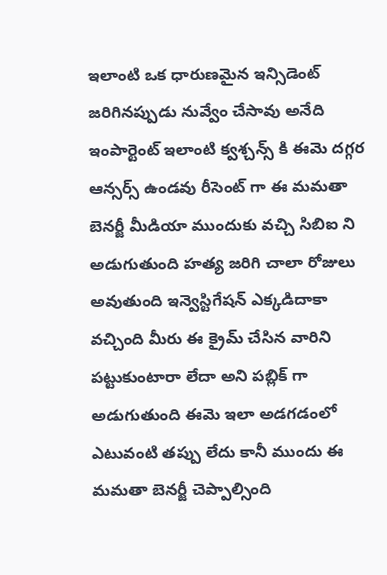ఇలాంటి ఒక ధారుణమైన ఇన్సిడెంట్ జరిగినప్పుడు నువ్వేం చేసావు అనేది ఇంపార్టెంట్ ఇలాంటి క్వశ్చన్స్ కి ఈమె దగ్గర ఆన్సర్స్ ఉండవు రీసెంట్ గా ఈ మమతా బెనర్జీ మీడియా ముందుకు వచ్చి సిబిఐ ని అడుగుతుంది హత్య జరిగి చాలా రోజులు అవుతుంది ఇన్వెస్టిగేషన్ ఎక్కడిదాకా వచ్చింది మీరు ఈ క్రైమ్ చేసిన వారిని పట్టుకుంటారా లేదా అని పబ్లిక్ గా అడుగుతుంది ఈమె ఇలా అడగడంలో ఎటువంటి తప్పు లేదు కానీ ముందు ఈ మమతా బెనర్జీ చెప్పాల్సింది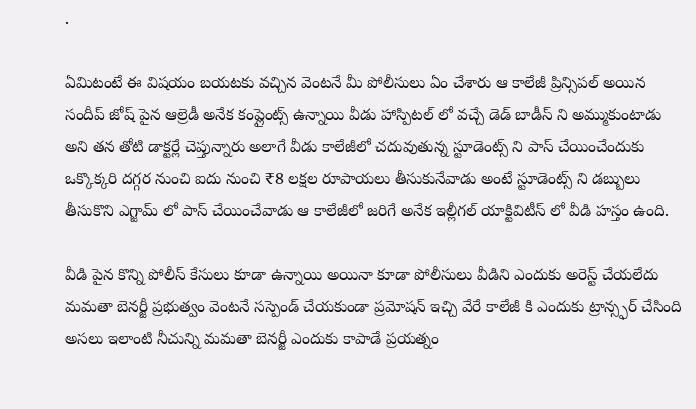.

ఏమిటంటే ఈ విషయం బయటకు వచ్చిన వెంటనే మీ పోలీసులు ఏం చేశారు ఆ కాలేజీ ప్రిన్సిపల్ అయిన సందీప్ జోష్ పైన ఆల్రెడీ అనేక కంప్లైంట్స్ ఉన్నాయి వీడు హాస్పిటల్ లో వచ్చే డెడ్ బాడీస్ ని అమ్ముకుంటాడు అని తన తోటి డాక్టర్లే చెప్తున్నారు అలాగే వీడు కాలేజీలో చదువుతున్న స్టూడెంట్స్ ని పాస్ చేయించేందుకు ఒక్కొక్కరి దగ్గర నుంచి ఐదు నుంచి ₹8 లక్షల రూపాయలు తీసుకునేవాడు అంటే స్టూడెంట్స్ ని డబ్బులు తీసుకొని ఎగ్జామ్ లో పాస్ చేయించేవాడు ఆ కాలేజీలో జరిగే అనేక ఇల్లీగల్ యాక్టివిటీస్ లో వీడి హస్తం ఉంది.

వీడి పైన కొన్ని పోలీస్ కేసులు కూడా ఉన్నాయి అయినా కూడా పోలీసులు వీడిని ఎందుకు అరెస్ట్ చేయలేదు మమతా బెనర్జీ ప్రభుత్వం వెంటనే సస్పెండ్ చేయకుండా ప్రమోషన్ ఇచ్చి వేరే కాలేజీ కి ఎందుకు ట్రాన్స్ఫర్ చేసింది అసలు ఇలాంటి నీచున్ని మమతా బెనర్జీ ఎందుకు కాపాడే ప్రయత్నం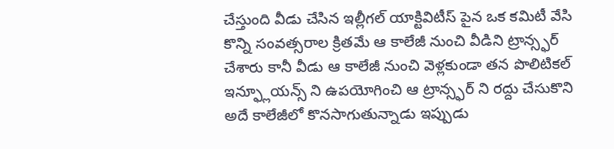చేస్తుంది వీడు చేసిన ఇల్లీగల్ యాక్టివిటీస్ పైన ఒక కమిటీ వేసి కొన్ని సంవత్సరాల క్రితమే ఆ కాలేజీ నుంచి వీడిని ట్రాన్స్ఫర్ చేశారు కానీ వీడు ఆ కాలేజీ నుంచి వెళ్లకుండా తన పొలిటికల్ ఇన్ఫ్లూయన్స్ ని ఉపయోగించి ఆ ట్రాన్స్ఫర్ ని రద్దు చేసుకొని అదే కాలేజీలో కొనసాగుతున్నాడు ఇప్పుడు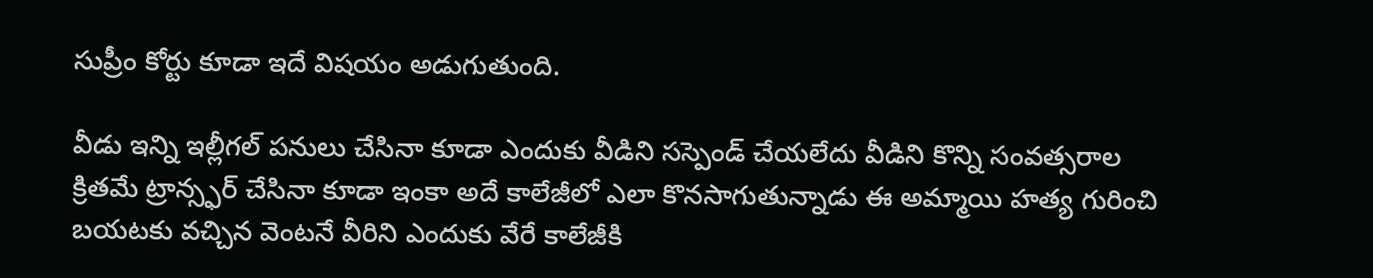సుప్రీం కోర్టు కూడా ఇదే విషయం అడుగుతుంది.

వీడు ఇన్ని ఇల్లీగల్ పనులు చేసినా కూడా ఎందుకు వీడిని సస్పెండ్ చేయలేదు వీడిని కొన్ని సంవత్సరాల క్రితమే ట్రాన్స్ఫర్ చేసినా కూడా ఇంకా అదే కాలేజీలో ఎలా కొనసాగుతున్నాడు ఈ అమ్మాయి హత్య గురించి బయటకు వచ్చిన వెంటనే వీరిని ఎందుకు వేరే కాలేజీకి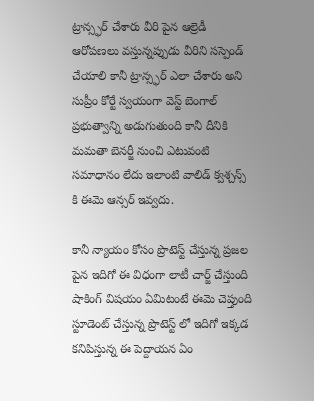ట్రాన్స్ఫర్ చేశారు వీరి పైన ఆల్రెడీ ఆరోపణలు వస్తున్నప్పుడు వీరిని సస్పెండ్ చేయాలి కానీ ట్రాన్స్ఫర్ ఎలా చేశారు అని సుప్రీం కోర్టే స్వయంగా వెస్ట్ బెంగాల్ ప్రభుత్వాన్ని అడుగుతుంది కానీ దీనికి మమతా బెనర్జీ నుంచి ఎటువంటి సమాధానం లేదు ఇలాంటి వాలిడ్ క్వశ్చన్స్ కి ఈమె ఆన్సర్ ఇవ్వదు.

కానీ న్యాయం కోసం ప్రొటెస్ట్ చేస్తున్న ప్రజల పైన ఇదిగో ఈ విధంగా లాటీ చార్జ్ చేస్తుంది షాకింగ్ విషయం ఏమిటంటే ఈమె చెప్తుంది స్టూడెంట్ చేస్తున్న ప్రొటెస్ట్ లో ఇదిగో ఇక్కడ కనిపిస్తున్న ఈ పెద్దాయన ఏం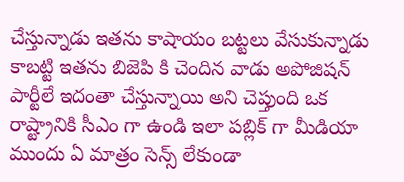చేస్తున్నాడు ఇతను కాషాయం బట్టలు వేసుకున్నాడు కాబట్టి ఇతను బిజెపి కి చెందిన వాడు అపోజిషన్ పార్టీలే ఇదంతా చేస్తున్నాయి అని చెప్తుంది ఒక రాష్ట్రానికి సీఎం గా ఉండి ఇలా పబ్లిక్ గా మీడియా ముందు ఏ మాత్రం సెన్స్ లేకుండా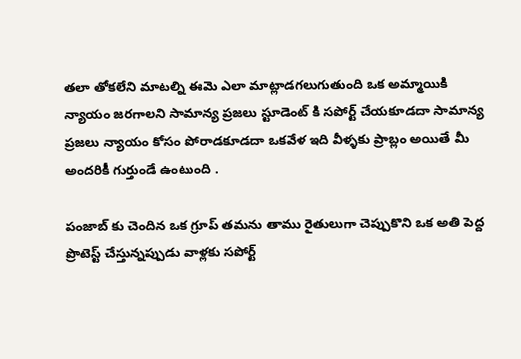తలా తోకలేని మాటల్ని ఈమె ఎలా మాట్లాడగలుగుతుంది ఒక అమ్మాయికి న్యాయం జరగాలని సామాన్య ప్రజలు స్టూడెంట్ కి సపోర్ట్ చేయకూడదా సామాన్య ప్రజలు న్యాయం కోసం పోరాడకూడదా ఒకవేళ ఇది వీళ్ళకు ప్రాబ్లం అయితే మీ అందరికీ గుర్తుండే ఉంటుంది .

పంజాబ్ కు చెందిన ఒక గ్రూప్ తమను తాము రైతులుగా చెప్పుకొని ఒక అతి పెద్ద ప్రొటెస్ట్ చేస్తున్నప్పుడు వాళ్లకు సపోర్ట్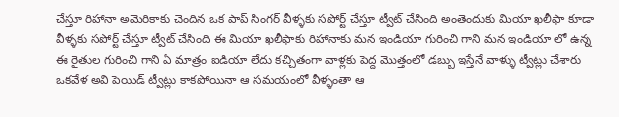చేస్తూ రిహానా అమెరికాకు చెందిన ఒక పాప్ సింగర్ వీళ్ళకు సపోర్ట్ చేస్తూ ట్వీట్ చేసింది అంతెందుకు మియా ఖలీఫా కూడా వీళ్ళకు సపోర్ట్ చేస్తూ ట్వీట్ చేసింది ఈ మియా ఖలీఫాకు రిహానాకు మన ఇండియా గురించి గాని మన ఇండియా లో ఉన్న ఈ రైతుల గురించి గాని ఏ మాత్రం ఐడియా లేదు కచ్చితంగా వాళ్లకు పెద్ద మొత్తంలో డబ్బు ఇస్తేనే వాళ్ళు ట్వీట్లు చేశారు ఒకవేళ అవి పెయిడ్ ట్వీట్లు కాకపోయినా ఆ సమయంలో వీళ్ళంతా ఆ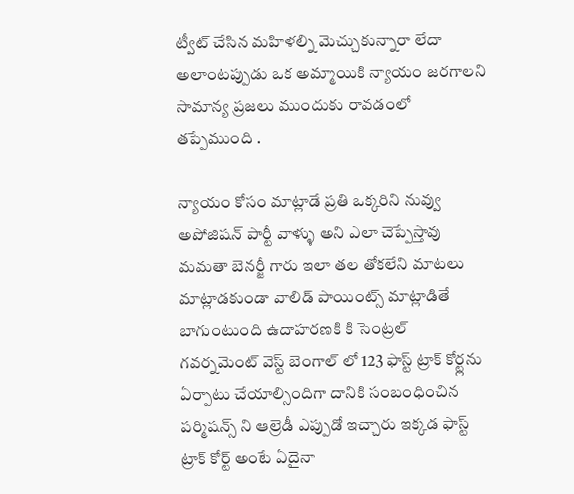ట్వీట్ చేసిన మహిళల్ని మెచ్చుకున్నారా లేదా అలాంటప్పుడు ఒక అమ్మాయికి న్యాయం జరగాలని సామాన్య ప్రజలు ముందుకు రావడంలో తప్పేముంది .

న్యాయం కోసం మాట్లాడే ప్రతి ఒక్కరిని నువ్వు అపోజిషన్ పార్టీ వాళ్ళు అని ఎలా చెప్పేస్తావు మమతా బెనర్జీ గారు ఇలా తల తోకలేని మాటలు మాట్లాడకుండా వాలిడ్ పాయింట్స్ మాట్లాడితే బాగుంటుంది ఉదాహరణకి కి సెంట్రల్ గవర్నమెంట్ వెస్ట్ బెంగాల్ లో 123 ఫాస్ట్ ట్రాక్ కోర్ట్లను ఏర్పాటు చేయాల్సిందిగా దానికి సంబంధించిన పర్మిషన్స్ ని ఆల్రెడీ ఎప్పుడో ఇచ్చారు ఇక్కడ ఫాస్ట్ ట్రాక్ కోర్ట్ అంటే ఏదైనా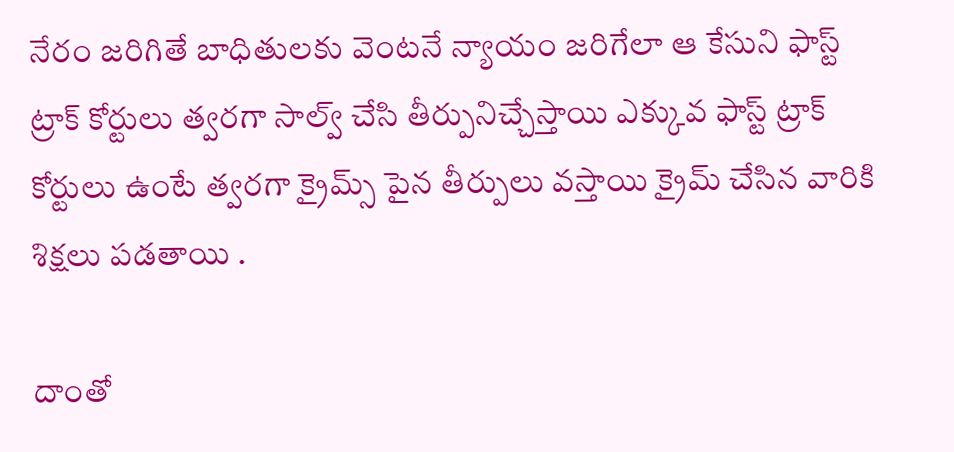నేరం జరిగితే బాధితులకు వెంటనే న్యాయం జరిగేలా ఆ కేసుని ఫాస్ట్ ట్రాక్ కోర్టులు త్వరగా సాల్వ్ చేసి తీర్పునిచ్చేస్తాయి ఎక్కువ ఫాస్ట్ ట్రాక్ కోర్టులు ఉంటే త్వరగా క్రైమ్స్ పైన తీర్పులు వస్తాయి క్రైమ్ చేసిన వారికి శిక్షలు పడతాయి .

దాంతో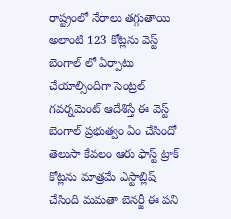రాష్ట్రంలో నేరాలు తగ్గుతాయి అలాంటి 123 కోట్లను వెస్ట్ బెంగాల్ లో ఏర్పాటు చేయాల్సిందిగా సెంట్రల్ గవర్నమెంట్ ఆదేశిస్తే ఈ వెస్ట్ బెంగాల్ ప్రభుత్వం ఏం చేసిందో తెలుసా కేవలం ఆరు ఫాస్ట్ ట్రాక్ కోట్లను మాత్రమే ఎస్టాబ్లిష్ చేసింది మమతా బెనర్జీ ఈ పని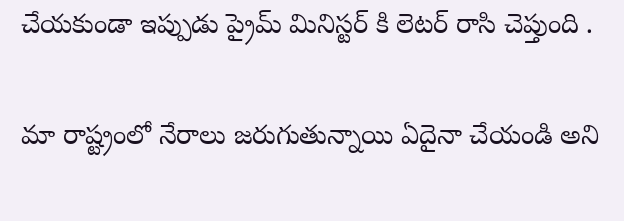చేయకుండా ఇప్పుడు ప్రైమ్ మినిస్టర్ కి లెటర్ రాసి చెప్తుంది .

మా రాష్ట్రంలో నేరాలు జరుగుతున్నాయి ఏదైనా చేయండి అని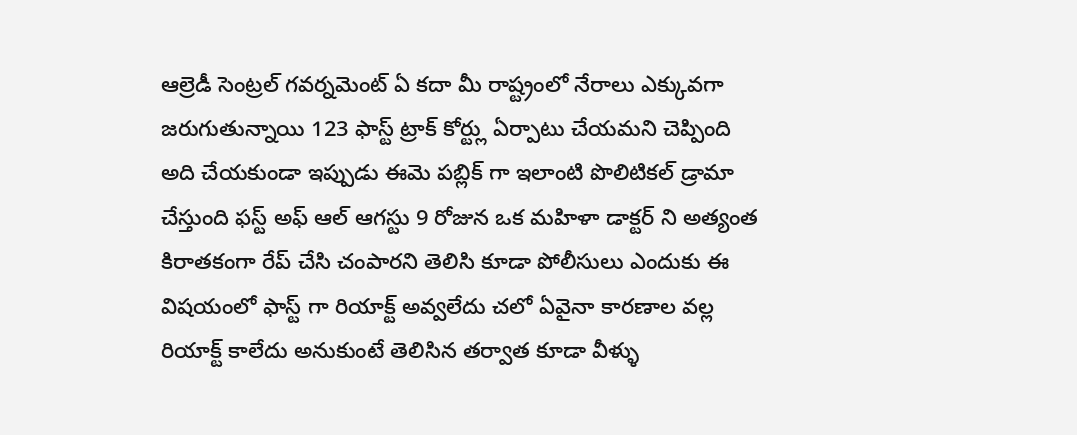ఆల్రెడీ సెంట్రల్ గవర్నమెంట్ ఏ కదా మీ రాష్ట్రంలో నేరాలు ఎక్కువగా జరుగుతున్నాయి 123 ఫాస్ట్ ట్రాక్ కోర్ట్లు ఏర్పాటు చేయమని చెప్పింది అది చేయకుండా ఇప్పుడు ఈమె పబ్లిక్ గా ఇలాంటి పొలిటికల్ డ్రామా చేస్తుంది ఫస్ట్ అఫ్ ఆల్ ఆగస్టు 9 రోజున ఒక మహిళా డాక్టర్ ని అత్యంత కిరాతకంగా రేప్ చేసి చంపారని తెలిసి కూడా పోలీసులు ఎందుకు ఈ విషయంలో ఫాస్ట్ గా రియాక్ట్ అవ్వలేదు చలో ఏవైనా కారణాల వల్ల రియాక్ట్ కాలేదు అనుకుంటే తెలిసిన తర్వాత కూడా వీళ్ళు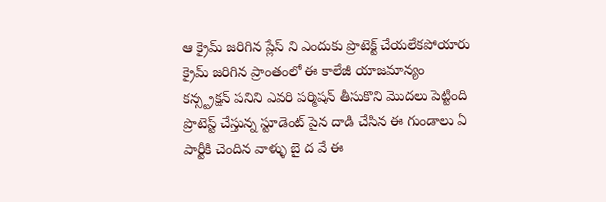ఆ క్రైమ్ జరిగిన ప్లేస్ ని ఎందుకు ప్రొటెక్ట్ చేయలేకపోయారు క్రైమ్ జరిగిన ప్రాంతంలో ఈ కాలేజీ యాజమాన్యం కన్స్ట్రక్షన్ పనిని ఎవరి పర్మిషన్ తీసుకొని మొదలు పెట్టింది ప్రొటెస్ట్ చేస్తున్న స్టూడెంట్ పైన దాడి చేసిన ఈ గుండాలు ఏ పార్టీకి చెందిన వాళ్ళు బై ద వే ఈ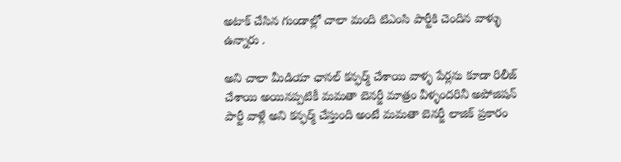అటాక్ చేసిన గుండాల్లో చాలా మంది టిఎంసి పార్టీకి చెందిన వాళ్ళు ఉన్నారు .

అని చాలా మీడియా ఛానల్ కన్ఫర్మ్ చేశాయి వాళ్ళ పేర్లను కూడా రిలీజ్ చేశాయి అయినప్పటికీ మమతా బెనర్జీ మాత్రం వీళ్ళందరినీ అపోజిషన్ పార్టీ వాళ్లే అని కన్ఫర్మ్ చేస్తుంది అంటే మమతా బెనర్జీ లాజిక్ ప్రకారం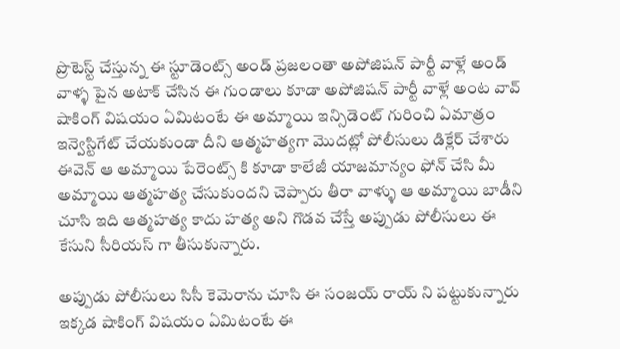ప్రొటెస్ట్ చేస్తున్న ఈ స్టూడెంట్స్ అండ్ ప్రజలంతా అపోజిషన్ పార్టీ వాళ్లే అండ్ వాళ్ళ పైన అటాక్ చేసిన ఈ గుండాలు కూడా అపోజిషన్ పార్టీ వాళ్లే అంట వావ్ షాకింగ్ విషయం ఏమిటంటే ఈ అమ్మాయి ఇన్సిడెంట్ గురించి ఏమాత్రం ఇన్వెస్టిగేట్ చేయకుండా దీని ఆత్మహత్యగా మొదట్లో పోలీసులు డిక్లేర్ చేశారు ఈవెన్ ఆ అమ్మాయి పేరెంట్స్ కి కూడా కాలేజీ యాజమాన్యం ఫోన్ చేసి మీ అమ్మాయి ఆత్మహత్య చేసుకుందని చెప్పారు తీరా వాళ్ళు ఆ అమ్మాయి బాడీని చూసి ఇది ఆత్మహత్య కాదు హత్య అని గొడవ చేస్తే అప్పుడు పోలీసులు ఈ కేసుని సీరియస్ గా తీసుకున్నారు.

అప్పుడు పోలీసులు సిసీ కెమెరాను చూసి ఈ సంజయ్ రాయ్ ని పట్టుకున్నారు ఇక్కడ షాకింగ్ విషయం ఏమిటంటే ఈ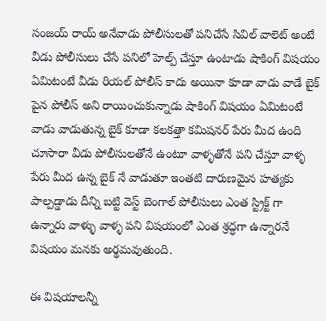సంజయ్ రాయ్ అనేవాడు పోలీసులతో పనిచేసే సివిల్ వాలెట్ అంటే వీడు పోలీసులు చేసే పనిలో హెల్ప్ చేస్తూ ఉంటాడు షాకింగ్ విషయం ఏమిటంటే వీడు రియల్ పోలీస్ కాదు అయినా కూడా వాడు వాడే బైక్ పైన పోలీస్ అని రాయించుకున్నాడు షాకింగ్ విషయం ఏమిటంటే వాడు వాడుతున్న బైక్ కూడా కలకత్తా కమిషనర్ పేరు మీద ఉంది చూసారా వీడు పోలీసులతోనే ఉంటూ వాళ్ళతోనే పని చేస్తూ వాళ్ళ పేరు మీద ఉన్న బైక్ నే వాడుతూ ఇంతటి దారుణమైన హత్యకు పాల్పడ్డాడు దీన్ని బట్టి వెస్ట్ బెంగాల్ పోలీసులు ఎంత స్ట్రిక్ట్ గా ఉన్నారు వాళ్ళు వాళ్ళ పని విషయంలో ఎంత శ్రద్ధగా ఉన్నారనే విషయం మనకు అర్థమవుతుంది.

ఈ విషయాలన్నీ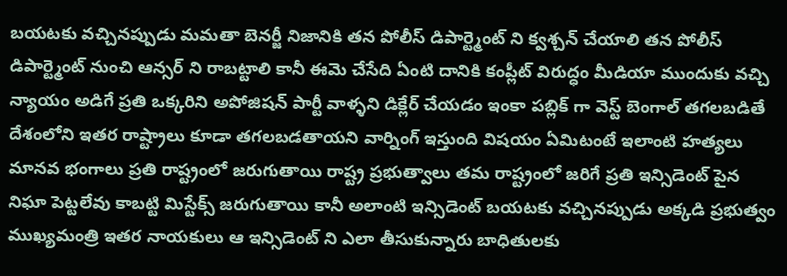బయటకు వచ్చినప్పుడు మమతా బెనర్జీ నిజానికి తన పోలీస్ డిపార్ట్మెంట్ ని క్వశ్చన్ చేయాలి తన పోలీస్ డిపార్ట్మెంట్ నుంచి ఆన్సర్ ని రాబట్టాలి కానీ ఈమె చేసేది ఏంటి దానికి కంప్లీట్ విరుద్ధం మీడియా ముందుకు వచ్చి న్యాయం అడిగే ప్రతి ఒక్కరిని అపోజిషన్ పార్టీ వాళ్ళని డిక్లేర్ చేయడం ఇంకా పబ్లిక్ గా వెస్ట్ బెంగాల్ తగలబడితే దేశంలోని ఇతర రాష్ట్రాలు కూడా తగలబడతాయని వార్నింగ్ ఇస్తుంది విషయం ఏమిటంటే ఇలాంటి హత్యలు మానవ భంగాలు ప్రతి రాష్ట్రంలో జరుగుతాయి రాష్ట్ర ప్రభుత్వాలు తమ రాష్ట్రంలో జరిగే ప్రతి ఇన్సిడెంట్ పైన నిఘా పెట్టలేవు కాబట్టి మిస్టేక్స్ జరుగుతాయి కానీ అలాంటి ఇన్సిడెంట్ బయటకు వచ్చినప్పుడు అక్కడి ప్రభుత్వం ముఖ్యమంత్రి ఇతర నాయకులు ఆ ఇన్సిడెంట్ ని ఎలా తీసుకున్నారు బాధితులకు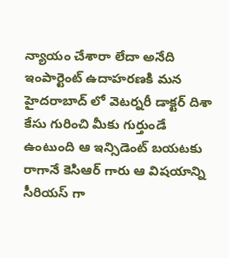న్యాయం చేశారా లేదా అనేది ఇంపార్టెంట్ ఉదాహరణకి మన హైదరాబాద్ లో వెటర్నరీ డాక్టర్ దిశా కేసు గురించి మీకు గుర్తుండే ఉంటుంది ఆ ఇన్సిడెంట్ బయటకు రాగానే కెసిఆర్ గారు ఆ విషయాన్ని సీరియస్ గా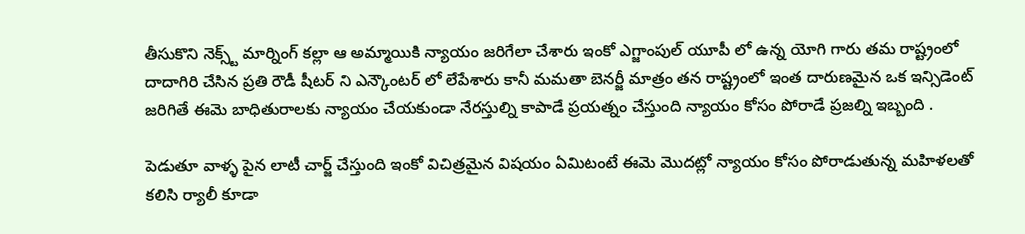తీసుకొని నెక్స్ట్ మార్నింగ్ కల్లా ఆ అమ్మాయికి న్యాయం జరిగేలా చేశారు ఇంకో ఎగ్జాంపుల్ యూపీ లో ఉన్న యోగి గారు తమ రాష్ట్రంలో దాదాగిరి చేసిన ప్రతి రౌడీ షీటర్ ని ఎన్కౌంటర్ లో లేపేశారు కానీ మమతా బెనర్జీ మాత్రం తన రాష్ట్రంలో ఇంత దారుణమైన ఒక ఇన్సిడెంట్ జరిగితే ఈమె బాధితురాలకు న్యాయం చేయకుండా నేరస్తుల్ని కాపాడే ప్రయత్నం చేస్తుంది న్యాయం కోసం పోరాడే ప్రజల్ని ఇబ్బంది .

పెడుతూ వాళ్ళ పైన లాటీ చార్జ్ చేస్తుంది ఇంకో విచిత్రమైన విషయం ఏమిటంటే ఈమె మొదట్లో న్యాయం కోసం పోరాడుతున్న మహిళలతో కలిసి ర్యాలీ కూడా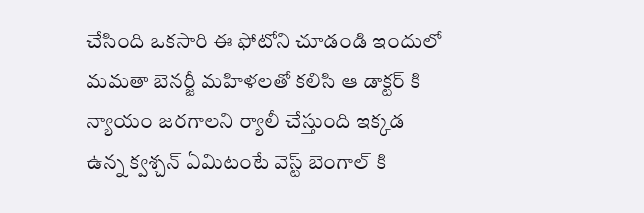చేసింది ఒకసారి ఈ ఫోటోని చూడండి ఇందులో మమతా బెనర్జీ మహిళలతో కలిసి ఆ డాక్టర్ కి న్యాయం జరగాలని ర్యాలీ చేస్తుంది ఇక్కడ ఉన్న క్వశ్చన్ ఏమిటంటే వెస్ట్ బెంగాల్ కి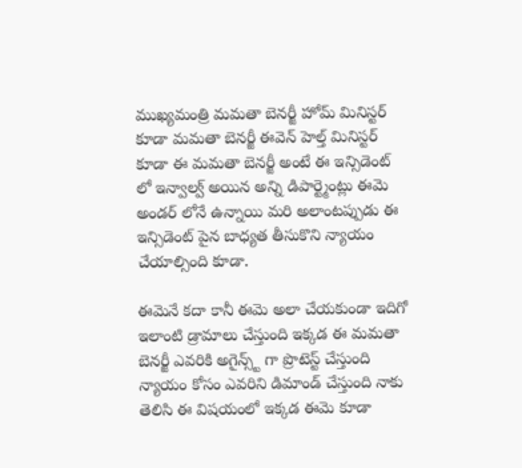ముఖ్యమంత్రి మమతా బెనర్జీ హోమ్ మినిస్టర్ కూడా మమతా బెనర్జీ ఈవెన్ హెల్త్ మినిస్టర్ కూడా ఈ మమతా బెనర్జీ అంటే ఈ ఇన్సిడెంట్ లో ఇన్వాల్వ్ అయిన అన్ని డిపార్ట్మెంట్లు ఈమె అండర్ లోనే ఉన్నాయి మరి అలాంటప్పుడు ఈ ఇన్సిడెంట్ పైన బాధ్యత తీసుకొని న్యాయం చేయాల్సింది కూడా.

ఈమెనే కదా కానీ ఈమె అలా చేయకుండా ఇదిగో ఇలాంటి డ్రామాలు చేస్తుంది ఇక్కడ ఈ మమతా బెనర్జీ ఎవరికి అగైన్స్ట్ గా ప్రొటెస్ట్ చేస్తుంది న్యాయం కోసం ఎవరిని డిమాండ్ చేస్తుంది నాకు తెలిసి ఈ విషయంలో ఇక్కడ ఈమె కూడా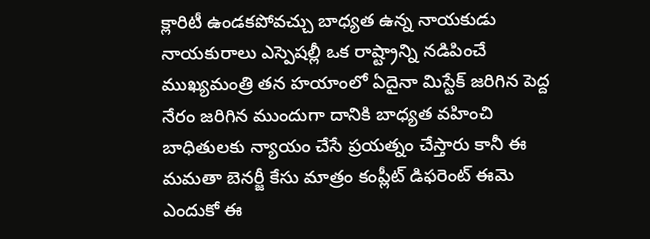క్లారిటీ ఉండకపోవచ్చు బాధ్యత ఉన్న నాయకుడు నాయకురాలు ఎస్పెషల్లీ ఒక రాష్ట్రాన్ని నడిపించే ముఖ్యమంత్రి తన హయాంలో ఏదైనా మిస్టేక్ జరిగిన పెద్ద నేరం జరిగిన ముందుగా దానికి బాధ్యత వహించి బాధితులకు న్యాయం చేసే ప్రయత్నం చేస్తారు కానీ ఈ మమతా బెనర్జీ కేసు మాత్రం కంప్లీట్ డిఫరెంట్ ఈమె ఎందుకో ఈ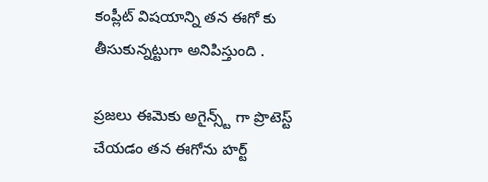కంప్లీట్ విషయాన్ని తన ఈగో కు తీసుకున్నట్టుగా అనిపిస్తుంది .

ప్రజలు ఈమెకు అగైన్స్ట్ గా ప్రొటెస్ట్ చేయడం తన ఈగోను హర్ట్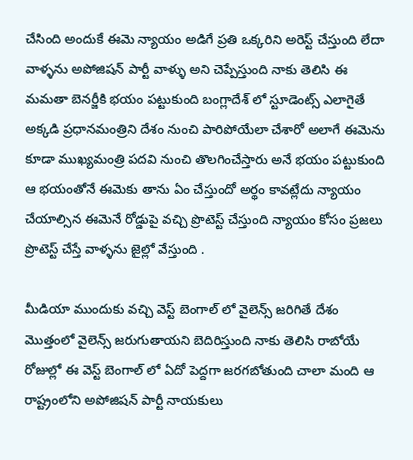చేసింది అందుకే ఈమె న్యాయం అడిగే ప్రతి ఒక్కరిని అరెస్ట్ చేస్తుంది లేదా వాళ్ళను అపోజిషన్ పార్టీ వాళ్ళు అని చెప్పేస్తుంది నాకు తెలిసి ఈ మమతా బెనర్జీకి భయం పట్టుకుంది బంగ్లాదేశ్ లో స్టూడెంట్స్ ఎలాగైతే అక్కడి ప్రధానమంత్రిని దేశం నుంచి పారిపోయేలా చేశారో అలాగే ఈమెను కూడా ముఖ్యమంత్రి పదవి నుంచి తొలగించేస్తారు అనే భయం పట్టుకుంది ఆ భయంతోనే ఈమెకు తాను ఏం చేస్తుందో అర్థం కావట్లేదు న్యాయం చేయాల్సిన ఈమెనే రోడ్డుపై వచ్చి ప్రొటెస్ట్ చేస్తుంది న్యాయం కోసం ప్రజలు ప్రొటెస్ట్ చేస్తే వాళ్ళను జైల్లో వేస్తుంది .

మీడియా ముందుకు వచ్చి వెస్ట్ బెంగాల్ లో వైలెన్స్ జరిగితే దేశం మొత్తంలో వైలెన్స్ జరుగుతాయని బెదిరిస్తుంది నాకు తెలిసి రాబోయే రోజుల్లో ఈ వెస్ట్ బెంగాల్ లో ఏదో పెద్దగా జరగబోతుంది చాలా మంది ఆ రాష్ట్రంలోని అపోజిషన్ పార్టీ నాయకులు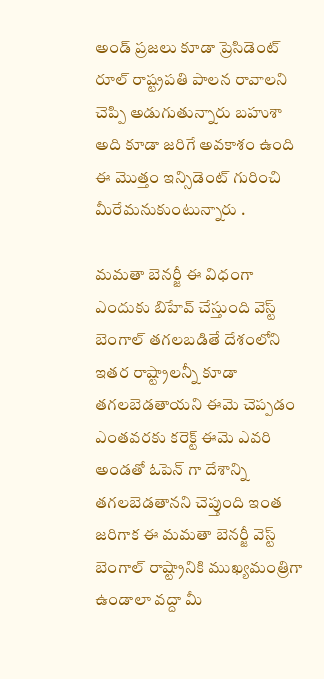అండ్ ప్రజలు కూడా ప్రెసిడెంట్ రూల్ రాష్ట్రపతి పాలన రావాలని చెప్పి అడుగుతున్నారు బహుశా అది కూడా జరిగే అవకాశం ఉంది ఈ మొత్తం ఇన్సిడెంట్ గురించి మీరేమనుకుంటున్నారు .

మమతా బెనర్జీ ఈ విధంగా ఎందుకు బిహేవ్ చేస్తుంది వెస్ట్ బెంగాల్ తగలబడితే దేశంలోని ఇతర రాష్ట్రాలన్నీ కూడా తగలబెడతాయని ఈమె చెప్పడం ఎంతవరకు కరెక్ట్ ఈమె ఎవరి అండతో ఓపెన్ గా దేశాన్ని తగలబెడతానని చెప్తుంది ఇంత జరిగాక ఈ మమతా బెనర్జీ వెస్ట్ బెంగాల్ రాష్ట్రానికి ముఖ్యమంత్రిగా ఉండాలా వద్దా మీ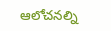ఆలోచనల్ని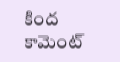కింద కామెంట్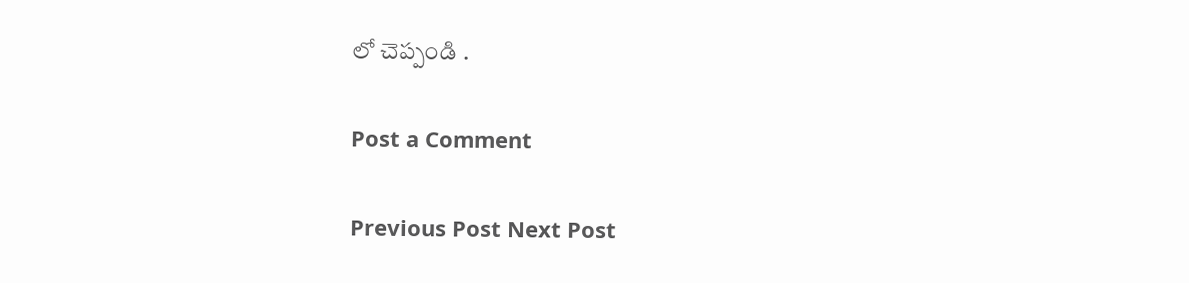లో చెప్పండి .

Post a Comment

Previous Post Next Post